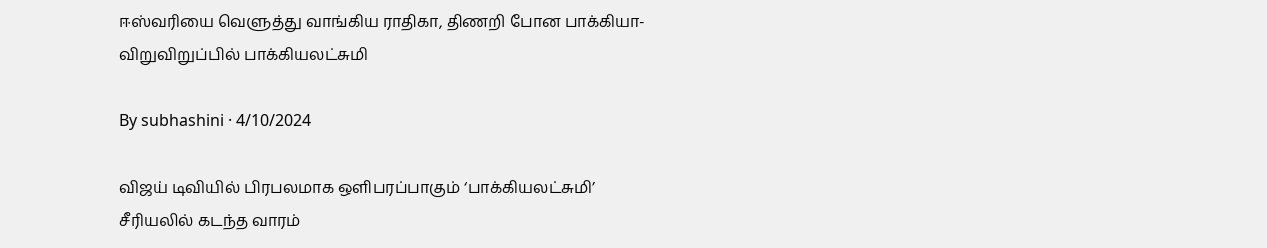ஈஸ்வரியை வெளுத்து வாங்கிய ராதிகா, திணறி போன பாக்கியா- விறுவிறுப்பில் பாக்கியலட்சுமி

By subhashini · 4/10/2024

விஜய் டிவியில் பிரபலமாக ஒளிபரப்பாகும் ‘பாக்கியலட்சுமி’ சீரியலில் கடந்த வாரம்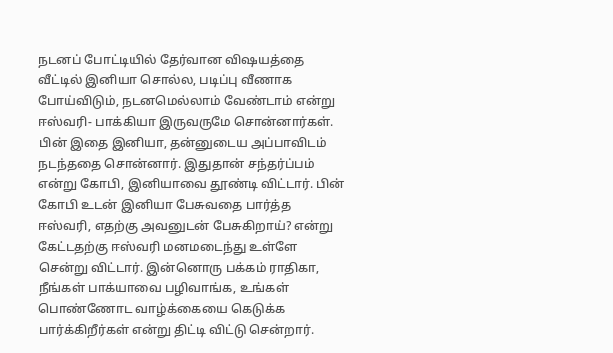நடனப் போட்டியில் தேர்வான விஷயத்தை வீட்டில் இனியா சொல்ல, படிப்பு வீணாக போய்விடும், நடனமெல்லாம் வேண்டாம் என்று ஈஸ்வரி- பாக்கியா இருவருமே சொன்னார்கள். பின் இதை இனியா, தன்னுடைய அப்பாவிடம் நடந்ததை சொன்னார். இதுதான் சந்தர்ப்பம் என்று கோபி, இனியாவை தூண்டி விட்டார். பின் கோபி உடன் இனியா பேசுவதை பார்த்த ஈஸ்வரி, எதற்கு அவனுடன் பேசுகிறாய்? என்று கேட்டதற்கு ஈஸ்வரி மனமடைந்து உள்ளே சென்று விட்டார். இன்னொரு பக்கம் ராதிகா, நீங்கள் பாக்யாவை பழிவாங்க, உங்கள் பொண்ணோட வாழ்க்கையை கெடுக்க பார்க்கிறீர்கள் என்று திட்டி விட்டு சென்றார்.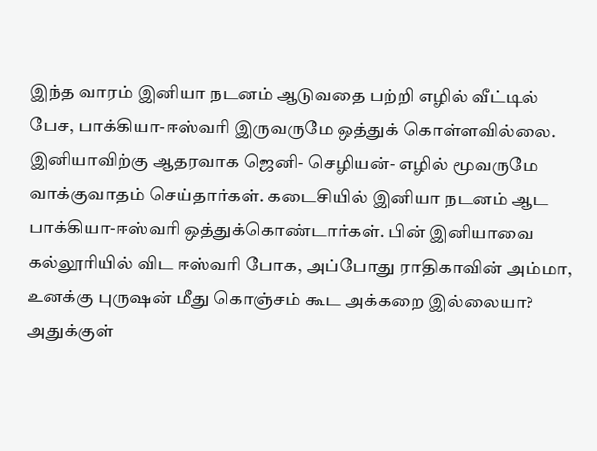இந்த வாரம் இனியா நடனம் ஆடுவதை பற்றி எழில் வீட்டில் பேச, பாக்கியா-ஈஸ்வரி இருவருமே ஒத்துக் கொள்ளவில்லை. இனியாவிற்கு ஆதரவாக ஜெனி- செழியன்- எழில் மூவருமே வாக்குவாதம் செய்தார்கள். கடைசியில் இனியா நடனம் ஆட பாக்கியா-ஈஸ்வரி ஒத்துக்கொண்டார்கள். பின் இனியாவை கல்லூரியில் விட ஈஸ்வரி போக, அப்போது ராதிகாவின் அம்மா, உனக்கு புருஷன் மீது கொஞ்சம் கூட அக்கறை இல்லையா? அதுக்குள்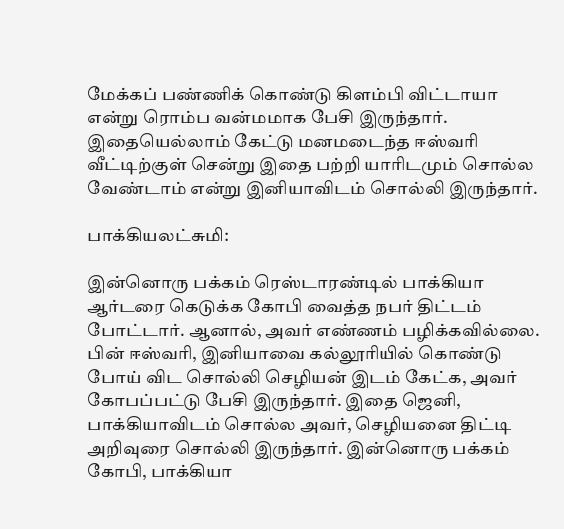மேக்கப் பண்ணிக் கொண்டு கிளம்பி விட்டாயா என்று ரொம்ப வன்மமாக பேசி இருந்தார். இதையெல்லாம் கேட்டு மனமடைந்த ஈஸ்வரி வீட்டிற்குள் சென்று இதை பற்றி யாரிடமும் சொல்ல வேண்டாம் என்று இனியாவிடம் சொல்லி இருந்தார்.

பாக்கியலட்சுமி:

இன்னொரு பக்கம் ரெஸ்டாரண்டில் பாக்கியா ஆர்டரை கெடுக்க கோபி வைத்த நபர் திட்டம் போட்டார். ஆனால், அவர் எண்ணம் பழிக்கவில்லை. பின் ஈஸ்வரி, இனியாவை கல்லூரியில் கொண்டு போய் விட சொல்லி செழியன் இடம் கேட்க, அவர் கோபப்பட்டு பேசி இருந்தார். இதை ஜெனி, பாக்கியாவிடம் சொல்ல அவர், செழியனை திட்டி அறிவுரை சொல்லி இருந்தார். இன்னொரு பக்கம் கோபி, பாக்கியா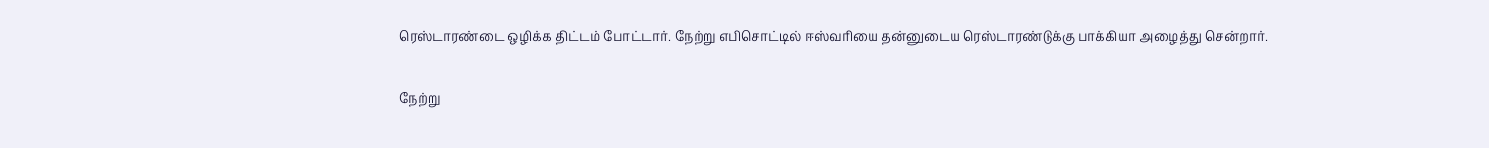ரெஸ்டாரண்டை ஒழிக்க திட்டம் போட்டார். நேற்று எபிசொட்டில் ஈஸ்வரியை தன்னுடைய ரெஸ்டாரண்டுக்கு பாக்கியா அழைத்து சென்றார்.

நேற்று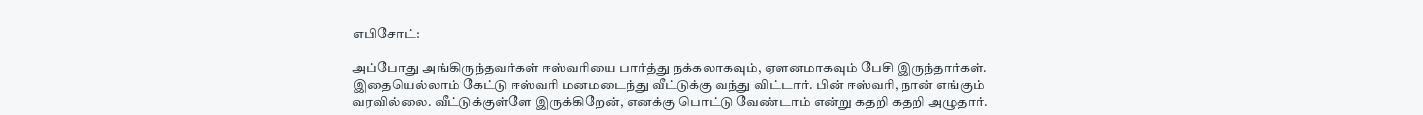எபிசோட்:

அப்போது அங்கிருந்தவர்கள் ஈஸ்வரியை பார்த்து நக்கலாகவும், ஏளனமாகவும் பேசி இருந்தார்கள். இதையெல்லாம் கேட்டு ஈஸ்வரி மனமடைந்து வீட்டுக்கு வந்து விட்டார். பின் ஈஸ்வரி, நான் எங்கும் வரவில்லை. வீட்டுக்குள்ளே இருக்கிறேன், எனக்கு பொட்டு வேண்டாம் என்று கதறி கதறி அழுதார்.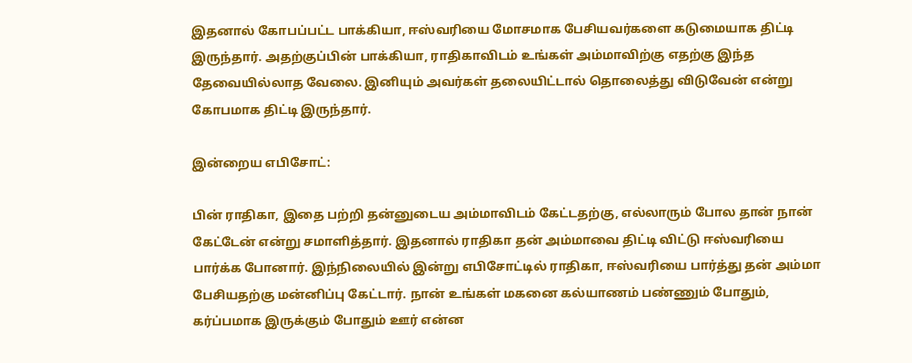இதனால் கோபப்பட்ட பாக்கியா, ஈஸ்வரியை மோசமாக பேசியவர்களை கடுமையாக திட்டி இருந்தார். அதற்குப்பின் பாக்கியா, ராதிகாவிடம் உங்கள் அம்மாவிற்கு எதற்கு இந்த தேவையில்லாத வேலை. இனியும் அவர்கள் தலையிட்டால் தொலைத்து விடுவேன் என்று கோபமாக திட்டி இருந்தார்.

இன்றைய எபிசோட்:

பின் ராதிகா, இதை பற்றி தன்னுடைய அம்மாவிடம் கேட்டதற்கு, எல்லாரும் போல தான் நான் கேட்டேன் என்று சமாளித்தார். இதனால் ராதிகா தன் அம்மாவை திட்டி விட்டு ஈஸ்வரியை பார்க்க போனார். இந்நிலையில் இன்று எபிசோட்டில் ராதிகா, ஈஸ்வரியை பார்த்து தன் அம்மா பேசியதற்கு மன்னிப்பு கேட்டார். நான் உங்கள் மகனை கல்யாணம் பண்ணும் போதும், கர்ப்பமாக இருக்கும் போதும் ஊர் என்ன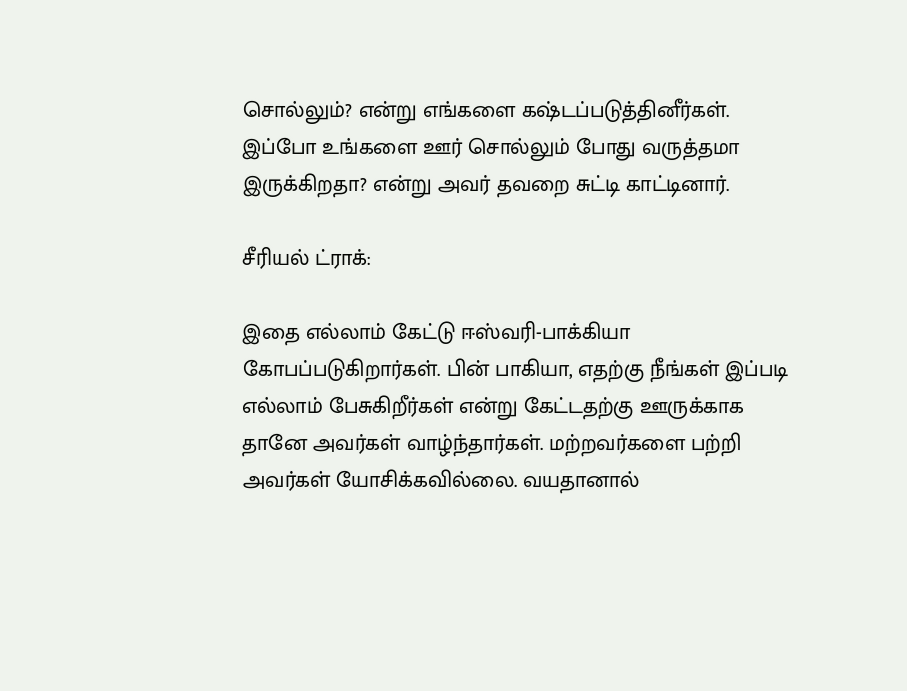சொல்லும்? என்று எங்களை கஷ்டப்படுத்தினீர்கள். இப்போ உங்களை ஊர் சொல்லும் போது வருத்தமா இருக்கிறதா? என்று அவர் தவறை சுட்டி காட்டினார்.

சீரியல் ட்ராக்:

இதை எல்லாம் கேட்டு ஈஸ்வரி-பாக்கியா கோபப்படுகிறார்கள். பின் பாகியா, எதற்கு நீங்கள் இப்படி எல்லாம் பேசுகிறீர்கள் என்று கேட்டதற்கு ஊருக்காக தானே அவர்கள் வாழ்ந்தார்கள். மற்றவர்களை பற்றி அவர்கள் யோசிக்கவில்லை. வயதானால்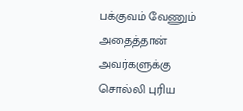பக்குவம் வேணும் அதைத்தான் அவர்களுக்கு சொல்லி புரிய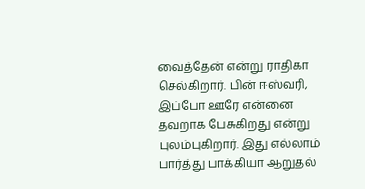வைத்தேன் என்று ராதிகா செல்கிறார். பின் ஈஸ்வரி, இப்போ ஊரே என்னை தவறாக பேசுகிறது என்று புலம்புகிறார். இது எல்லாம் பார்த்து பாக்கியா ஆறுதல்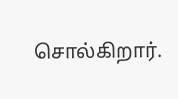சொல்கிறார்.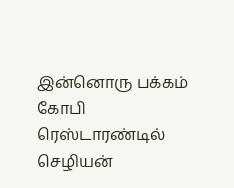இன்னொரு பக்கம் கோபி ரெஸ்டாரண்டில் செழியன்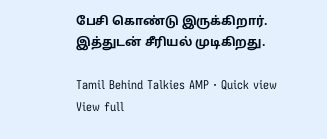பேசி கொண்டு இருக்கிறார். இத்துடன் சீரியல் முடிகிறது.

Tamil Behind Talkies AMP · Quick view
View full